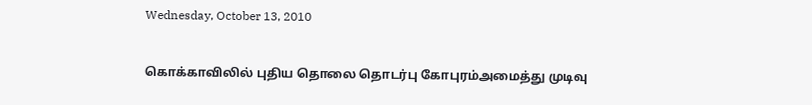Wednesday, October 13, 2010

கொக்காவிலில் புதிய தொலை தொடர்பு கோபுரம்அமைத்து முடிவு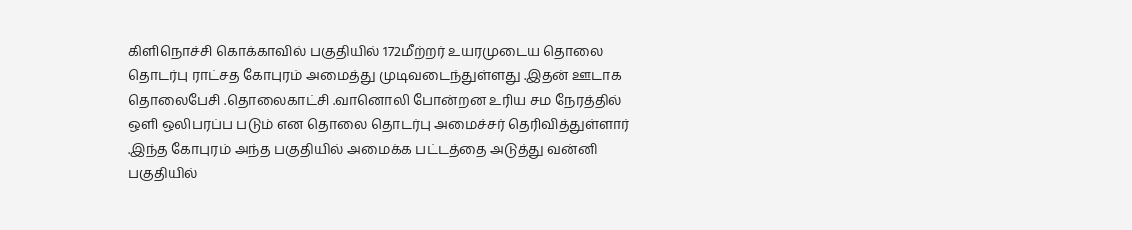கிளிநொச்சி கொக்காவில் பகுதியில் 172மீற்றர் உயரமுடைய தொலை தொடர்பு ராட்சத கோபுரம் அமைத்து முடிவடைந்துள்ளது .இதன் ஊடாக தொலைபேசி .தொலைகாட்சி .வானொலி போன்றன உரிய சம நேரத்தில் ஒளி ஒலிபரப்ப படும் என தொலை தொடர்பு அமைச்சர் தெரிவித்துள்ளார் .இந்த கோபுரம் அந்த பகுதியில் அமைக்க பட்டத்தை அடுத்து வன்னி பகுதியில்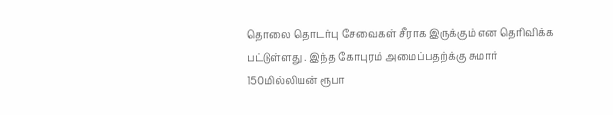தொலை தொடர்பு சேவைகள் சீராக இருக்கும் என தெரிவிக்க பட்டுள்ளது . இந்த கோபுரம் அமைப்பதற்க்கு சுமார் 150மில்லியன் ரூபா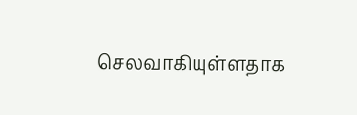செலவாகியுள்ளதாக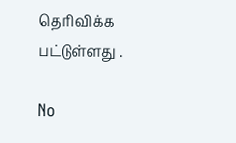தெரிவிக்க பட்டுள்ளது .

No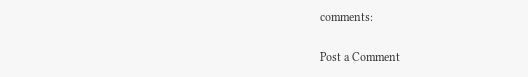comments:

Post a Comment